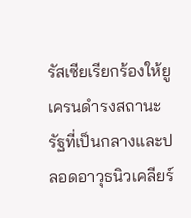รัสเซียเรียกร้องให้ยูเครนดำรงสถานะรัฐที่เป็นกลางและปลอดอาวุธนิวเคลียร์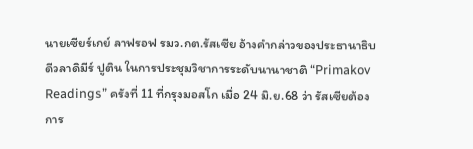นายเซียร์เกย์ ลาฟรอฟ รมว.กต.รัสเซีย อ้างคำกล่าวของประธานาธิบดีวลาดิมีร์ ปูติน ในการประชุมวิชาการระดับนานาชาติ “Primakov Readings” ครังที่ 11 ที่กรุงมอสโก เมื่อ 24 มิ.ย.68 ว่า รัสเซียต้องการ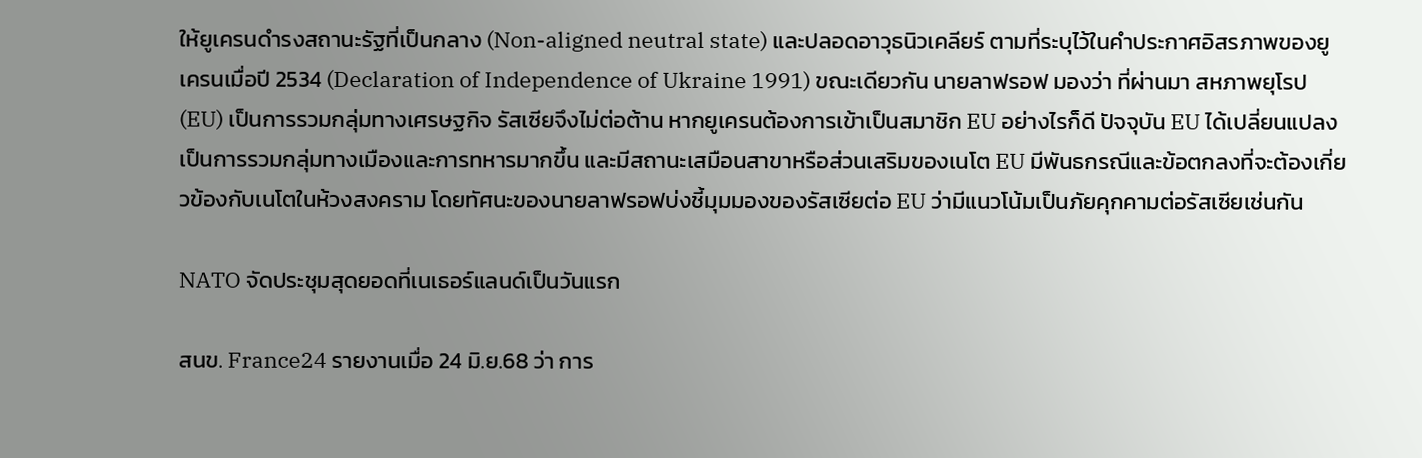ให้ยูเครนดำรงสถานะรัฐที่เป็นกลาง (Non-aligned neutral state) และปลอดอาวุธนิวเคลียร์ ตามที่ระบุไว้ในคำประกาศอิสรภาพของยูเครนเมื่อปี 2534 (Declaration of Independence of Ukraine 1991) ขณะเดียวกัน นายลาฟรอฟ มองว่า ที่ผ่านมา สหภาพยุโรป (EU) เป็นการรวมกลุ่มทางเศรษฐกิจ รัสเซียจึงไม่ต่อต้าน หากยูเครนต้องการเข้าเป็นสมาชิก EU อย่างไรก็ดี ปัจจุบัน EU ได้เปลี่ยนแปลงเป็นการรวมกลุ่มทางเมืองและการทหารมากขึ้น และมีสถานะเสมือนสาขาหรือส่วนเสริมของเนโต EU มีพันธกรณีและข้อตกลงที่จะต้องเกี่ยวข้องกับเนโตในห้วงสงคราม โดยทัศนะของนายลาฟรอฟบ่งชี้มุมมองของรัสเซียต่อ EU ว่ามีแนวโน้มเป็นภัยคุกคามต่อรัสเซียเช่นกัน

NATO จัดประชุมสุดยอดที่เนเธอร์แลนด์เป็นวันแรก

สนข. France24 รายงานเมื่อ 24 มิ.ย.68 ว่า การ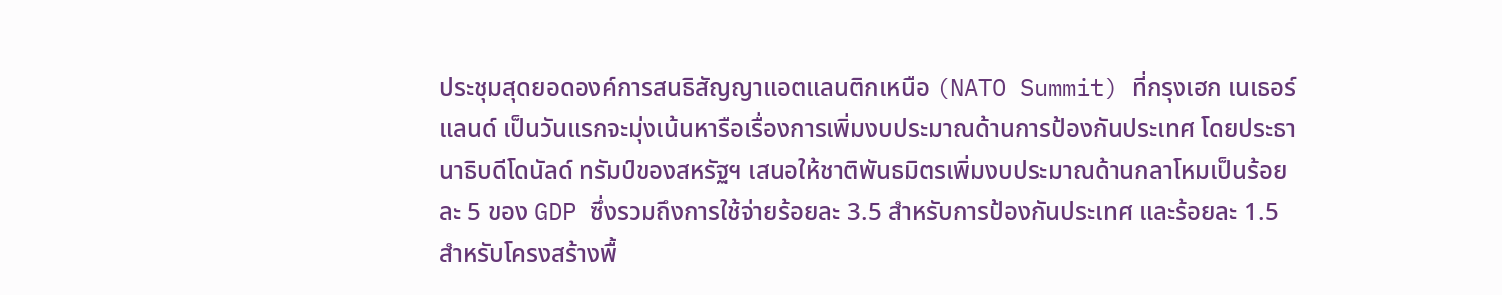ประชุมสุดยอดองค์การสนธิสัญญาแอตแลนติกเหนือ (NATO Summit) ที่กรุงเฮก เนเธอร์แลนด์ เป็นวันแรกจะมุ่งเน้นหารือเรื่องการเพิ่มงบประมาณด้านการป้องกันประเทศ โดยประธานาธิบดีโดนัลด์ ทรัมป์ของสหรัฐฯ เสนอให้ชาติพันธมิตรเพิ่มงบประมาณด้านกลาโหมเป็นร้อยละ 5 ของ GDP ซึ่งรวมถึงการใช้จ่ายร้อยละ 3.5 สำหรับการป้องกันประเทศ และร้อยละ 1.5 สำหรับโครงสร้างพื้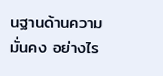นฐานด้านความมั่นคง อย่างไร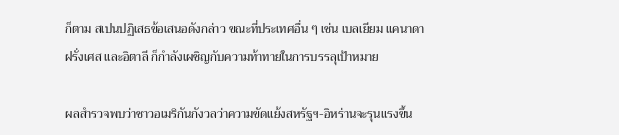ก็ตาม สเปนปฏิเสธข้อเสนอดังกล่าว ขณะที่ประเทศอื่น ๆ เช่น เบลเยียม แคนาดา ฝรั่งเศส และอิตาลี ก็กำลังเผชิญกับความท้าทายในการบรรลุเป้าหมาย

ผลสำรวจพบว่าชาวอเมริกันกังวลว่าความขัดแย้งสหรัฐฯ-อิหร่านจะรุนแรงขึ้น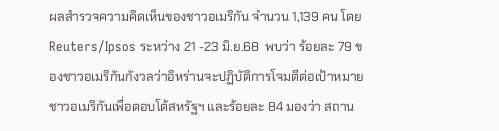ผลสำรวจความคิดเห็นของชาวอเมริกัน จำนวน 1,139 คน โดย Reuters/Ipsos ระหว่าง 21 -23 มิ.ย.68  พบว่า ร้อยละ 79 ของชาวอเมริกันกังวลว่าอิหร่านจะปฏิบัติการโจมตีต่อเป้าหมายชาวอเมริกันเพื่อตอบโต้สหรัฐฯ และร้อยละ 84 มองว่า สถาน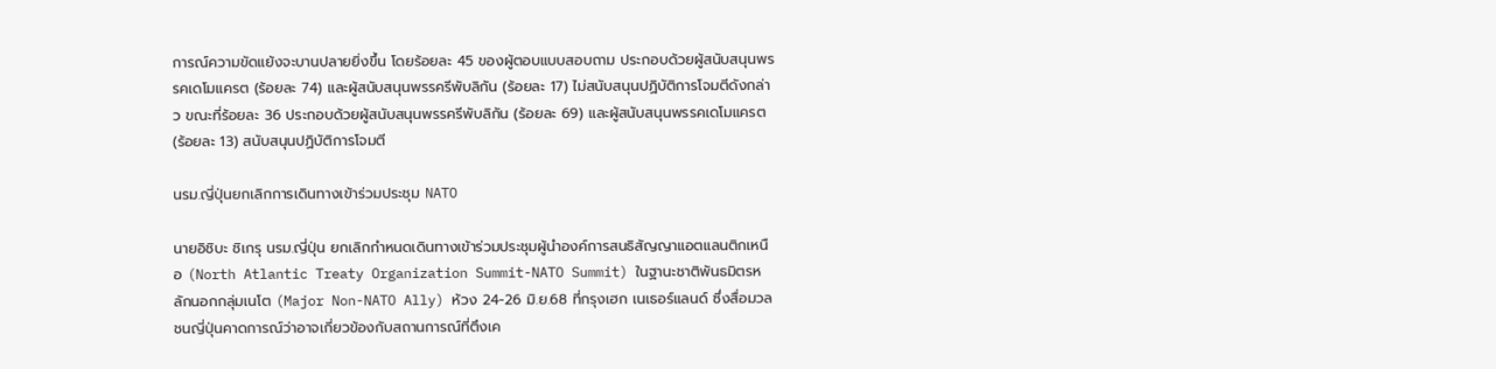การณ์ความขัดแย้งจะบานปลายยิ่งขึ้น โดยร้อยละ 45 ของผู้ตอบแบบสอบถาม ประกอบด้วยผู้สนับสนุนพรรคเดโมแครต (ร้อยละ 74) และผู้สนับสนุนพรรครีพับลิกัน (ร้อยละ 17) ไม่สนับสนุนปฏิบัติการโจมตีดังกล่าว ขณะที่ร้อยละ 36 ประกอบด้วยผู้สนับสนุนพรรครีพับลิกัน (ร้อยละ 69) และผู้สนับสนุนพรรคเดโมแครต (ร้อยละ 13) สนับสนุนปฏิบัติการโจมตี

นรม.ญี่ปุ่นยกเลิกการเดินทางเข้าร่วมประชุม NATO

นายอิชิบะ ชิเกรุ นรม.ญี่ปุ่น ยกเลิกกำหนดเดินทางเข้าร่วมประชุมผู้นำองค์การสนธิสัญญาแอตแลนติกเหนือ (North Atlantic Treaty Organization Summit-NATO Summit) ในฐานะชาติพันธมิตรหลักนอกกลุ่มเนโต (Major Non-NATO Ally) ห้วง 24-26 มิ.ย.68 ที่กรุงเฮก เนเธอร์แลนด์ ซึ่งสื่อมวลชนญี่ปุ่นคาดการณ์ว่าอาจเกี่ยวข้องกับสถานการณ์ที่ตึงเค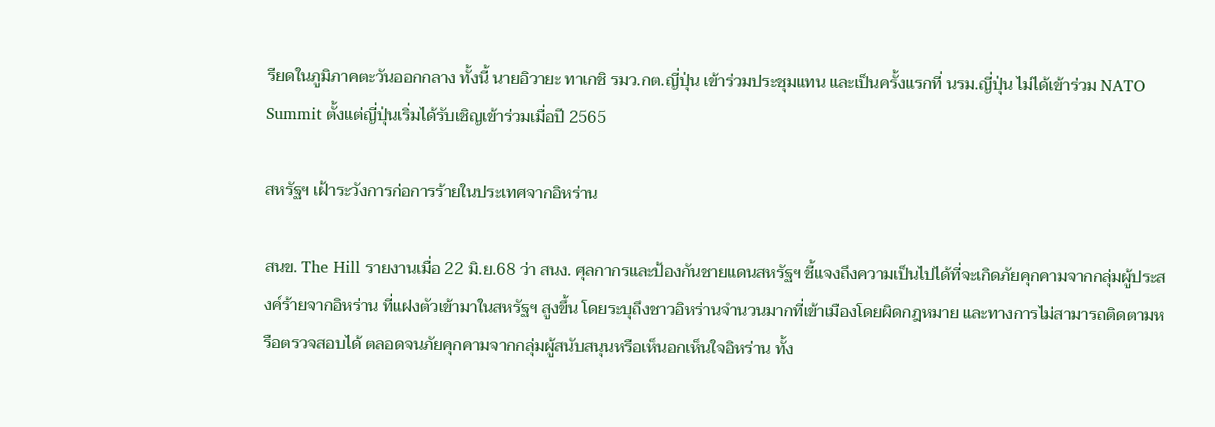รียดในภูมิภาคตะวันออกกลาง ทั้งนี้ นายอิวายะ ทาเกชิ รมว.กต.ญี่ปุ่น เข้าร่วมประชุมแทน และเป็นครั้งแรกที่ นรม.ญี่ปุ่น ไม่ได้เข้าร่วม NATO Summit ตั้งแต่ญี่ปุ่นเริ่มได้รับเชิญเข้าร่วมเมื่อปี 2565

สหรัฐฯ เฝ้าระวังการก่อการร้ายในประเทศจากอิหร่าน

สนข. The Hill รายงานเมื่อ 22 มิ.ย.68 ว่า สนง. ศุลกากรและป้องกันชายแดนสหรัฐฯ ชี้แจงถึงความเป็นไปได้ที่จะเกิดภัยคุกคามจากกลุ่มผู้ประสงค์ร้ายจากอิหร่าน ที่แฝงตัวเข้ามาในสหรัฐฯ สูงขึ้น โดยระบุถึงชาวอิหร่านจำนวนมากที่เข้าเมืองโดยผิดกฎหมาย และทางการไม่สามารถติดตามหรือตรวจสอบได้ ตลอดจนภัยคุกคามจากกลุ่มผู้สนับสนุนหรือเห็นอกเห็นใจอิหร่าน ทั้ง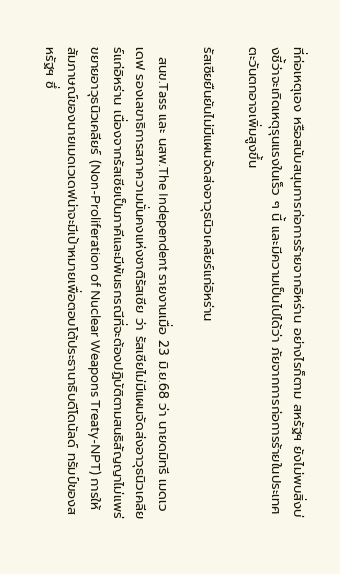ที่ก่อเหตุเอง หรือสนับสนุนการก่อการร้ายจากอิหร่าน อย่างไรก็ตาม สหรัฐฯ ยังไม่พบสิ่งบ่งชี้ว่าจะเกิดเหตุรุนแรงในเร็ว ๆ นี้ และมีความเป็นไปได้ว่า ภัยจากการก่อการร้ายในประเทศตะวันตกอาจเพิ่มสูงขึ้น

รัสเซียยืนยันไม่มีแผนจัดส่งอาวุธนิวเคลียร์แก่อิหร่าน

  สนข.Tass และ นสพ.The Independent รายงานเมื่อ 23 มิ.ย.68 ว่า นายดมิทรี เมดเวเดฟ รองเลขาธิการสภาความมั่นคงแห่งชาติรัสเซีย ว่า รัสเซียไม่มีแผนจัดส่งอาวุธนิวเคลียร์แก่อิหร่าน เนื่องจากรัสเซียเป็นภาคีและมีพันธกรณีที่จะต้องปฏิบัติตามสนธิสัญญาไม่แพร่ขยายอาวุธนิวเคลียร์ (Non-Proliferation of Nuclear Weapons Treaty-NPT) การให้สัมภาษณ์ของนายเมดเวเดฟน่าจะมีเป้าหมายเพื่อตอบโต้ประธานาธิบดีโดนัลด์ ทรัมป์ของสหรัฐฯ ซึ่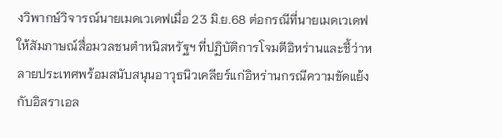งวิพากษ์วิจารณ์นายเมดเวเดฟเมื่อ 23 มิ.ย.68 ต่อกรณีที่นายเมดเวเดฟให้สัมภาษณ์สื่อมวลชนตำหนิสหรัฐฯ ที่ปฏิบัติการโจมตีอิหร่านและชี้ว่าหลายประเทศพร้อมสนับสนุนอาวุธนิวเคลียร์แก่อิหร่านกรณีความขัดแย้งกับอิสราเอล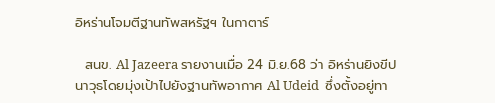อิหร่านโจมตีฐานทัพสหรัฐฯ ในกาตาร์

  สนข. Al Jazeera รายงานเมื่อ 24 มิ.ย.68 ว่า อิหร่านยิงขีปนาวุธโดยมุ่งเป้าไปยังฐานทัพอากาศ Al Udeid  ซึ่งตั้งอยู่ทา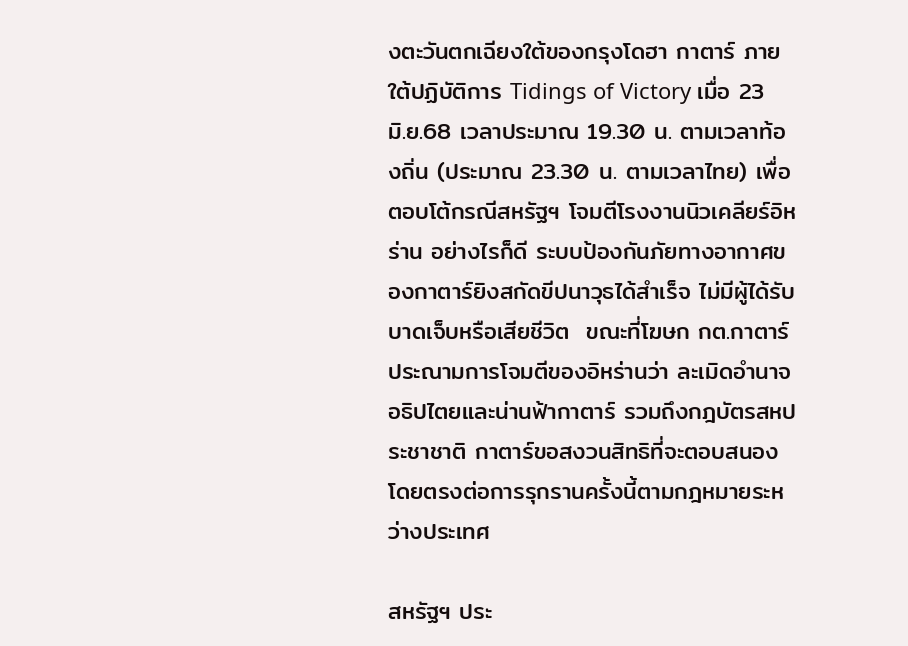งตะวันตกเฉียงใต้ของกรุงโดฮา กาตาร์ ภายใต้ปฏิบัติการ Tidings of Victory เมื่อ 23 มิ.ย.68 เวลาประมาณ 19.30 น. ตามเวลาท้องถิ่น (ประมาณ 23.30 น. ตามเวลาไทย) เพื่อตอบโต้กรณีสหรัฐฯ โจมตีโรงงานนิวเคลียร์อิหร่าน อย่างไรก็ดี ระบบป้องกันภัยทางอากาศของกาตาร์ยิงสกัดขีปนาวุธได้สำเร็จ ไม่มีผู้ได้รับบาดเจ็บหรือเสียชีวิต  ขณะที่โฆษก กต.กาตาร์ประณามการโจมตีของอิหร่านว่า ละเมิดอํานาจอธิปไตยและน่านฟ้ากาตาร์ รวมถึงกฎบัตรสหประชาชาติ กาตาร์ขอสงวนสิทธิที่จะตอบสนองโดยตรงต่อการรุกรานครั้งนี้ตามกฎหมายระหว่างประเทศ

สหรัฐฯ ประ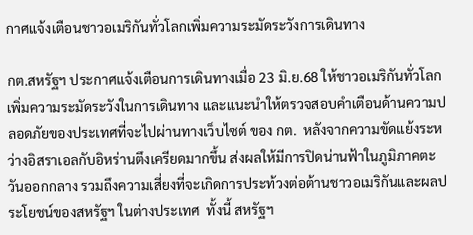กาศแจ้งเตือนชาวอเมริกันทั่วโลกเพิ่มความระมัดระวังการเดินทาง

กต.สหรัฐฯ ประกาศแจ้งเตือนการเดินทางเมื่อ 23 มิ.ย.68 ให้ชาวอเมริกันทั่วโลก เพิ่มความระมัดระวังในการเดินทาง และแนะนำให้ตรวจสอบคำเตือนด้านความปลอดภัยของประเทศที่จะไปผ่านทางเว็บไซต์ ของ กต.  หลังจากความขัดแย้งระหว่างอิสราเอลกับอิหร่านตึงเครียดมากขึ้น ส่งผลให้มีการปิดน่านฟ้าในภูมิภาคตะวันออกกลาง รวมถึงความเสี่ยงที่จะเกิดการประท้วงต่อต้านชาวอเมริกันและผลประโยชน์ของสหรัฐฯ ในต่างประเทศ  ทั้งนี้ สหรัฐฯ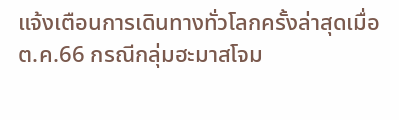แจ้งเตือนการเดินทางทั่วโลกครั้งล่าสุดเมื่อ ต.ค.66 กรณีกลุ่มฮะมาสโจม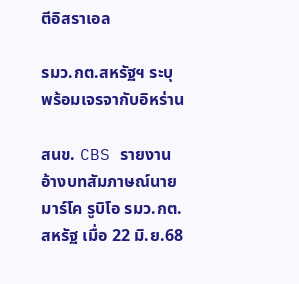ตีอิสราเอล

รมว.กต.สหรัฐฯ ระบุพร้อมเจรจากับอิหร่าน

สนข. CBS รายงานอ้างบทสัมภาษณ์นายมาร์โค รูบิโอ รมว.กต.สหรัฐ เมื่อ 22 มิ.ย.68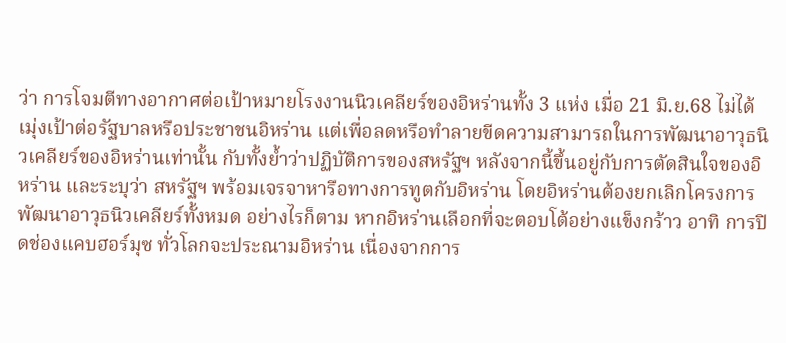ว่า การโจมตีทางอากาศต่อเป้าหมายโรงงานนิวเคลียร์ของอิหร่านทั้ง 3 แห่ง เมื่อ 21 มิ.ย.68 ไม่ได้เมุ่งเป้าต่อรัฐบาลหรือประชาชนอิหร่าน แต่เพื่อลดหรือทำลายขีดความสามารถในการพัฒนาอาวุธนิวเคลียร์ของอิหร่านเท่านั้น กับทั้งย้ำว่าปฏิบัติการของสหรัฐฯ หลังจากนี้ขึ้นอยู่กับการตัดสินใจของอิหร่าน และระบุว่า สหรัฐฯ พร้อมเจรจาหารือทางการทูตกับอิหร่าน โดยอิหร่านต้องยกเลิกโครงการพัฒนาอาวุธนิวเคลียร์ทั้งหมด อย่างไรก็ตาม หากอิหร่านเลือกที่จะตอบโต้อย่างแข็งกร้าว อาทิ การปิดช่องแคบฮอร์มุซ ทั่วโลกจะประณามอิหร่าน เนื่องจากการ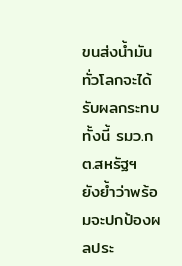ขนส่งน้ำมันทั่วโลกจะได้รับผลกระทบ ทั้งนี้ รมว.กต.สหรัฐฯ ยังย้ำว่าพร้อมจะปกป้องผลประ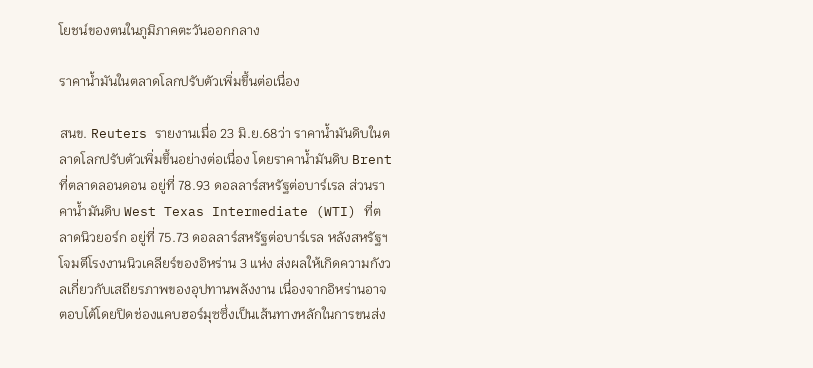โยชน์ของตนในภูมิภาคตะวันออกกลาง

ราคาน้ำมันในตลาดโลกปรับตัวเพิ่มขึ้นต่อเนื่อง

สนข. Reuters รายงานเมื่อ 23 มิ.ย.68ว่า ราคาน้ำมันดิบในตลาดโลกปรับตัวเพิ่มขึ้นอย่างต่อเนื่อง โดยราคาน้ำมันดิบ Brent ที่ตลาดลอนดอน อยู่ที่ 78.93 ดอลลาร์สหรัฐต่อบาร์เรล ส่วนราคาน้ำมันดิบ West Texas Intermediate (WTI) ที่ตลาดนิวยอร์ก อยู่ที่ 75.73 ดอลลาร์สหรัฐต่อบาร์เรล หลังสหรัฐฯ โจมตีโรงงานนิวเคลียร์ของอิหร่าน 3 แห่ง ส่งผลให้เกิดความกังวลเกี่ยวกับเสถียรภาพของอุปทานพลังงาน เนื่องจากอิหร่านอาจตอบโต้โดยปิดช่องแคบฮอร์มุซซึ่งเป็นเส้นทางหลักในการขนส่ง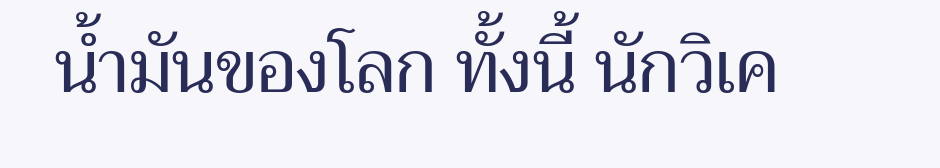น้ำมันของโลก ทั้งนี้ นักวิเค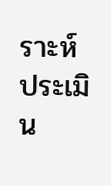ราะห์ประเมิน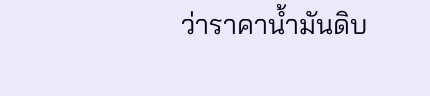ว่าราคาน้ำมันดิบ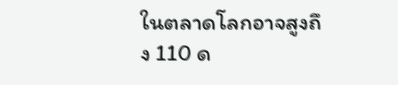ในตลาดโลกอาจสูงถึง 110 ด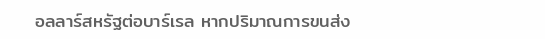อลลาร์สหรัฐต่อบาร์เรล หากปริมาณการขนส่ง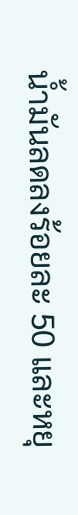น้ำมันลดลงร้อยละ 50 และหยุ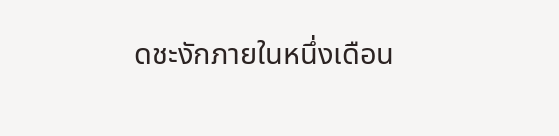ดชะงักภายในหนึ่งเดือน